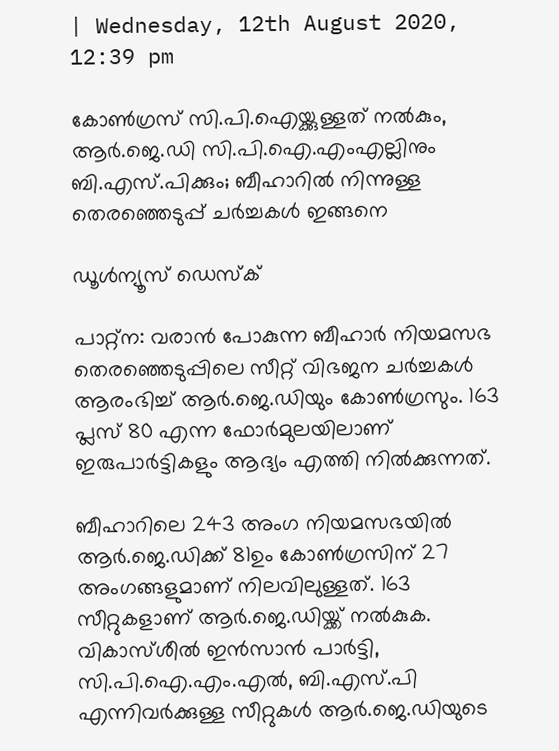| Wednesday, 12th August 2020, 12:39 pm

കോണ്‍ഗ്രസ് സി.പി.ഐയ്ക്കുള്ളത് നല്‍കും, ആര്‍.ജെ.ഡി സി.പി.ഐ.എംഎല്ലിനും ബി.എസ്.പിക്കും; ബീഹാറില്‍ നിന്നുള്ള തെരഞ്ഞെടുപ്പ് ചര്‍ച്ചകള്‍ ഇങ്ങനെ

ഡൂള്‍ന്യൂസ് ഡെസ്‌ക്

പാറ്റ്‌ന: വരാന്‍ പോകുന്ന ബീഹാര്‍ നിയമസഭ തെരഞ്ഞെടുപ്പിലെ സീറ്റ് വിഭജന ചര്‍ച്ചകള്‍ ആരംഭിച്ച് ആര്‍.ജെ.ഡിയും കോണ്‍ഗ്രസും. 163 പ്ലസ് 80 എന്ന ഫോര്‍മുലയിലാണ് ഇരുപാര്‍ട്ടികളും ആദ്യം എത്തി നില്‍ക്കുന്നത്.

ബീഹാറിലെ 243 അംഗ നിയമസഭയില്‍ ആര്‍.ജെ.ഡിക്ക് 81ഉം കോണ്‍ഗ്രസിന് 27 അംഗങ്ങളുമാണ് നിലവിലുള്ളത്. 163 സീറ്റുകളാണ് ആര്‍.ജെ.ഡിയ്ക്ക് നല്‍കുക. വികാസ്ശീല്‍ ഇന്‍സാന്‍ പാര്‍ട്ടി, സി.പി.ഐ.എം.എല്‍, ബി.എസ്.പി എന്നിവര്‍ക്കുള്ള സീറ്റുകള്‍ ആര്‍.ജെ.ഡിയുടെ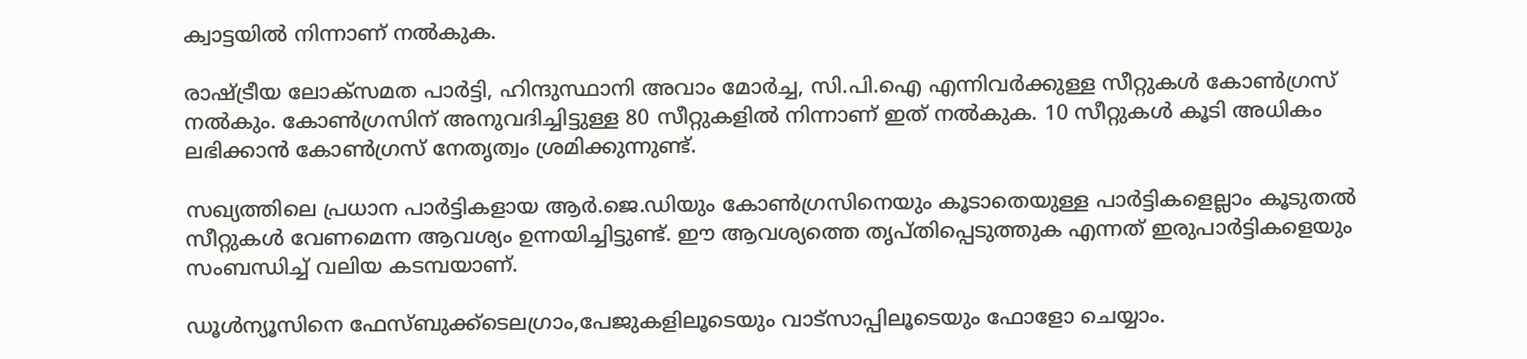ക്വാട്ടയില്‍ നിന്നാണ് നല്‍കുക.

രാഷ്ട്രീയ ലോക്‌സമത പാര്‍ട്ടി, ഹിന്ദുസ്ഥാനി അവാം മോര്‍ച്ച, സി.പി.ഐ എന്നിവര്‍ക്കുള്ള സീറ്റുകള്‍ കോണ്‍ഗ്രസ് നല്‍കും. കോണ്‍ഗ്രസിന് അനുവദിച്ചിട്ടുള്ള 80 സീറ്റുകളില്‍ നിന്നാണ് ഇത് നല്‍കുക. 10 സീറ്റുകള്‍ കൂടി അധികം ലഭിക്കാന്‍ കോണ്‍ഗ്രസ് നേതൃത്വം ശ്രമിക്കുന്നുണ്ട്.

സഖ്യത്തിലെ പ്രധാന പാര്‍ട്ടികളായ ആര്‍.ജെ.ഡിയും കോണ്‍ഗ്രസിനെയും കൂടാതെയുള്ള പാര്‍ട്ടികളെല്ലാം കൂടുതല്‍ സീറ്റുകള്‍ വേണമെന്ന ആവശ്യം ഉന്നയിച്ചിട്ടുണ്ട്. ഈ ആവശ്യത്തെ തൃപ്തിപ്പെടുത്തുക എന്നത് ഇരുപാര്‍ട്ടികളെയും സംബന്ധിച്ച് വലിയ കടമ്പയാണ്.

ഡൂള്‍ന്യൂസിനെ ഫേസ്ബുക്ക്ടെലഗ്രാം,പേജുകളിലൂടെയും വാട്സാപ്പിലൂടെയും ഫോളോ ചെയ്യാം.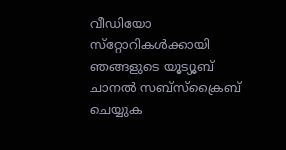വീഡിയോ സ്‌റ്റോറികള്‍ക്കായി ഞങ്ങളുടെ യൂട്യൂബ് ചാനല്‍ സബ്‌സ്‌ക്രൈബ് ചെയ്യുക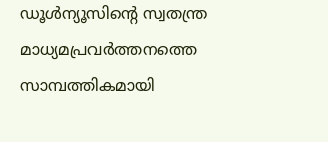ഡൂള്‍ന്യൂസിന്റെ സ്വതന്ത്ര മാധ്യമപ്രവര്‍ത്തനത്തെ സാമ്പത്തികമായി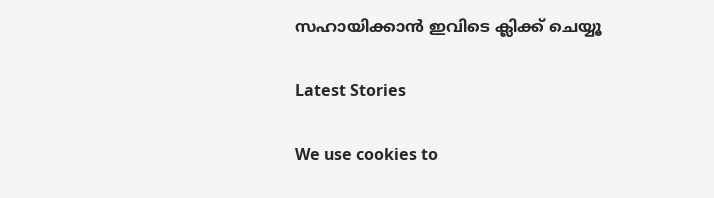സഹായിക്കാന്‍ ഇവിടെ ക്ലിക്ക് ചെയ്യൂ

Latest Stories

We use cookies to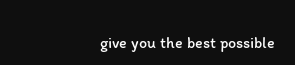give you the best possible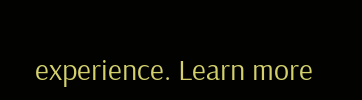experience. Learn more